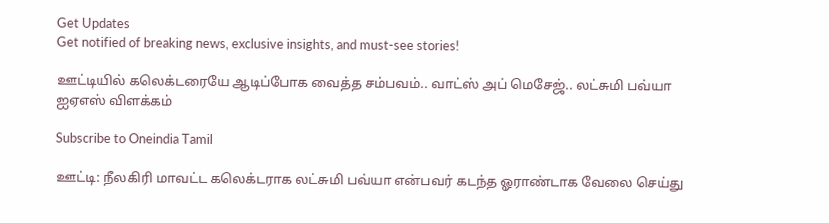Get Updates
Get notified of breaking news, exclusive insights, and must-see stories!

ஊட்டியில் கலெக்டரையே ஆடிப்போக வைத்த சம்பவம்.. வாட்ஸ் அப் மெசேஜ்.. லட்சுமி பவ்யா ஐஏஎஸ் விளக்கம்

Subscribe to Oneindia Tamil

ஊட்டி: நீலகிரி மாவட்ட கலெக்டராக லட்சுமி பவ்யா என்பவர் கடந்த ஓராண்டாக வேலை செய்து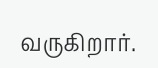வருகிறார்.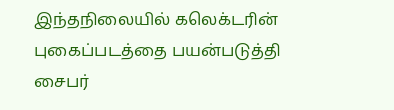இந்தநிலையில் கலெக்டரின் புகைப்படத்தை பயன்படுத்தி சைபர்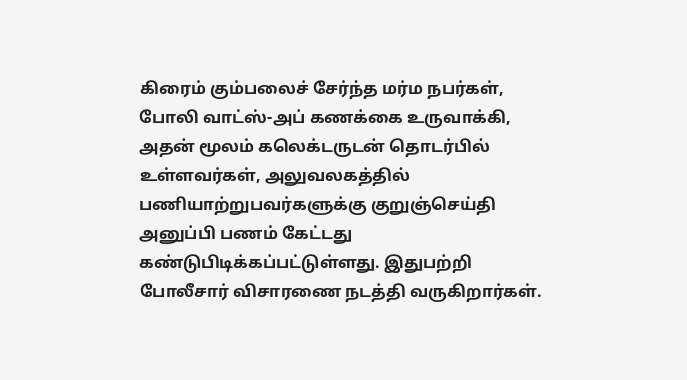கிரைம் கும்பலைச் சேர்ந்த மர்ம நபர்கள், போலி வாட்ஸ்-அப் கணக்கை உருவாக்கி, அதன் மூலம் கலெக்டருடன் தொடர்பில் உள்ளவர்கள், அலுவலகத்தில் பணியாற்றுபவர்களுக்கு குறுஞ்செய்தி அனுப்பி பணம் கேட்டது கண்டுபிடிக்கப்பட்டுள்ளது. இதுபற்றி போலீசார் விசாரணை நடத்தி வருகிறார்கள்.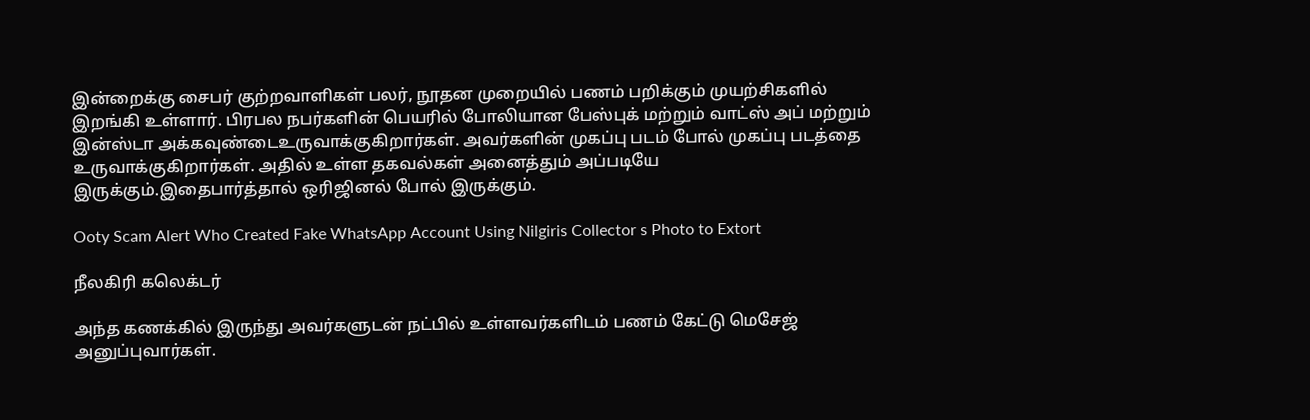இன்றைக்கு சைபர் குற்றவாளிகள் பலர், நூதன முறையில் பணம் பறிக்கும் முயற்சிகளில் இறங்கி உள்ளார். பிரபல நபர்களின் பெயரில் போலியான பேஸ்புக் மற்றும் வாட்ஸ் அப் மற்றும் இன்ஸ்டா அக்கவுண்டைஉருவாக்குகிறார்கள். அவர்களின் முகப்பு படம் போல் முகப்பு படத்தை உருவாக்குகிறார்கள். அதில் உள்ள தகவல்கள் அனைத்தும் அப்படியே இருக்கும்.இதைபார்த்தால் ஒரிஜினல் போல் இருக்கும்.

Ooty Scam Alert Who Created Fake WhatsApp Account Using Nilgiris Collector s Photo to Extort

நீலகிரி கலெக்டர்

அந்த கணக்கில் இருந்து அவர்களுடன் நட்பில் உள்ளவர்களிடம் பணம் கேட்டு மெசேஜ் அனுப்புவார்கள்.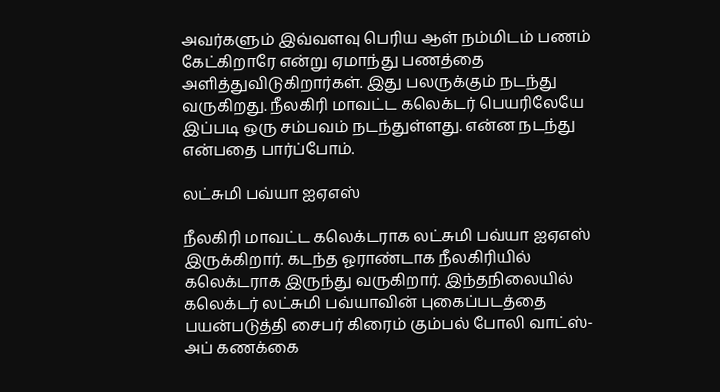அவர்களும் இவ்வளவு பெரிய ஆள் நம்மிடம் பணம் கேட்கிறாரே என்று ஏமாந்து பணத்தை அளித்துவிடுகிறார்கள். இது பலருக்கும் நடந்து வருகிறது. நீலகிரி மாவட்ட கலெக்டர் பெயரிலேயே இப்படி ஒரு சம்பவம் நடந்துள்ளது. என்ன நடந்து என்பதை பார்ப்போம்.

லட்சுமி பவ்யா ஐஏஎஸ்

நீலகிரி மாவட்ட கலெக்டராக லட்சுமி பவ்யா ஐஏஎஸ் இருக்கிறார். கடந்த ஓராண்டாக நீலகிரியில் கலெக்டராக இருந்து வருகிறார். இந்தநிலையில் கலெக்டர் லட்சுமி பவ்யாவின் புகைப்படத்தை பயன்படுத்தி சைபர் கிரைம் கும்பல் போலி வாட்ஸ்-அப் கணக்கை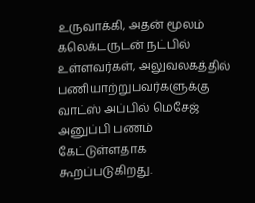உருவாக்கி, அதன் மூலம் கலெக்டருடன் நட்பில் உள்ளவர்கள், அலுவலகத்தில் பணியாற்றுபவர்களுக்கு வாட்ஸ் அப்பில் மெசேஜ் அனுப்பி பணம் கேட்டுள்ளதாக கூறப்படுகிறது.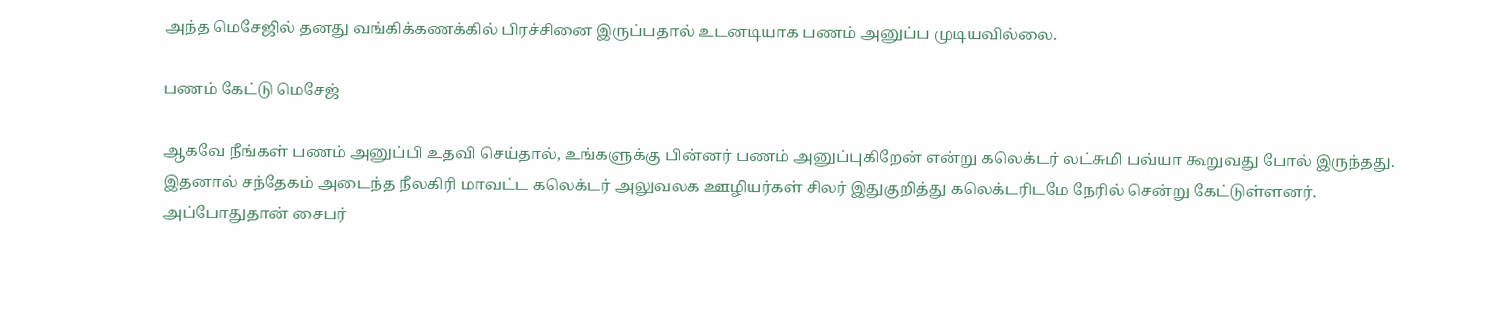அந்த மெசேஜில் தனது வங்கிக்கணக்கில் பிரச்சினை இருப்பதால் உடனடியாக பணம் அனுப்ப முடியவில்லை.

பணம் கேட்டு மெசேஜ்

ஆகவே நீங்கள் பணம் அனுப்பி உதவி செய்தால், உங்களுக்கு பின்னர் பணம் அனுப்புகிறேன் என்று கலெக்டர் லட்சுமி பவ்யா கூறுவது போல் இருந்தது. இதனால் சந்தேகம் அடைந்த நீலகிரி மாவட்ட கலெக்டர் அலுவலக ஊழியர்கள் சிலர் இதுகுறித்து கலெக்டரிடமே நேரில் சென்று கேட்டுள்ளனர். அப்போதுதான் சைபர்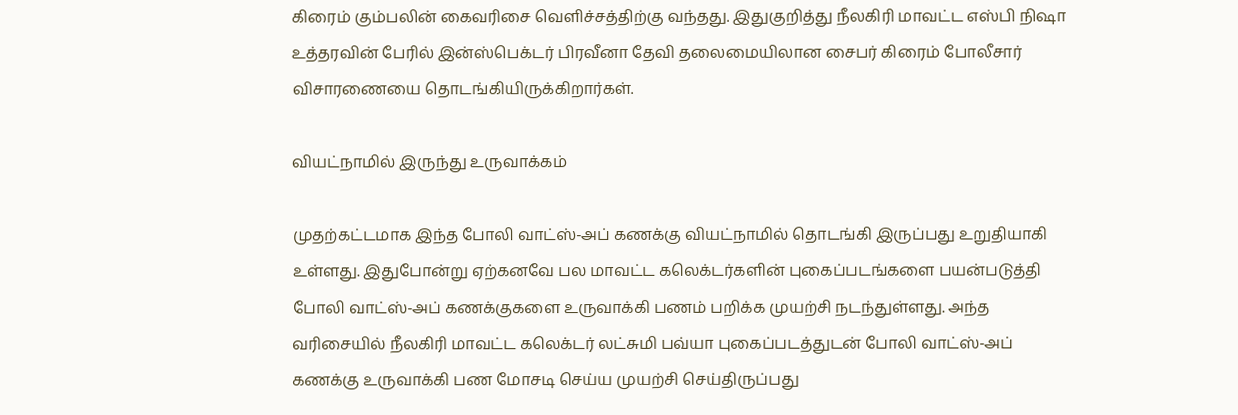கிரைம் கும்பலின் கைவரிசை வெளிச்சத்திற்கு வந்தது. இதுகுறித்து நீலகிரி மாவட்ட எஸ்பி நிஷா உத்தரவின் பேரில் இன்ஸ்பெக்டர் பிரவீனா தேவி தலைமையிலான சைபர் கிரைம் போலீசார் விசாரணையை தொடங்கியிருக்கிறார்கள்.

வியட்நாமில் இருந்து உருவாக்கம்

முதற்கட்டமாக இந்த போலி வாட்ஸ்-அப் கணக்கு வியட்நாமில் தொடங்கி இருப்பது உறுதியாகி உள்ளது. இதுபோன்று ஏற்கனவே பல மாவட்ட கலெக்டர்களின் புகைப்படங்களை பயன்படுத்தி போலி வாட்ஸ்-அப் கணக்குகளை உருவாக்கி பணம் பறிக்க முயற்சி நடந்துள்ளது. அந்த வரிசையில் நீலகிரி மாவட்ட கலெக்டர் லட்சுமி பவ்யா புகைப்படத்துடன் போலி வாட்ஸ்-அப் கணக்கு உருவாக்கி பண மோசடி செய்ய முயற்சி செய்திருப்பது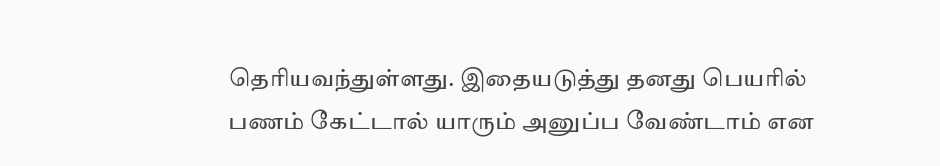தெரியவந்துள்ளது. இதையடுத்து தனது பெயரில் பணம் கேட்டால் யாரும் அனுப்ப வேண்டாம் என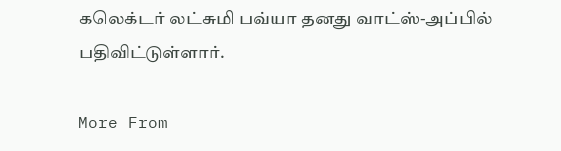கலெக்டர் லட்சுமி பவ்யா தனது வாட்ஸ்-அப்பில் பதிவிட்டுள்ளார்.

More From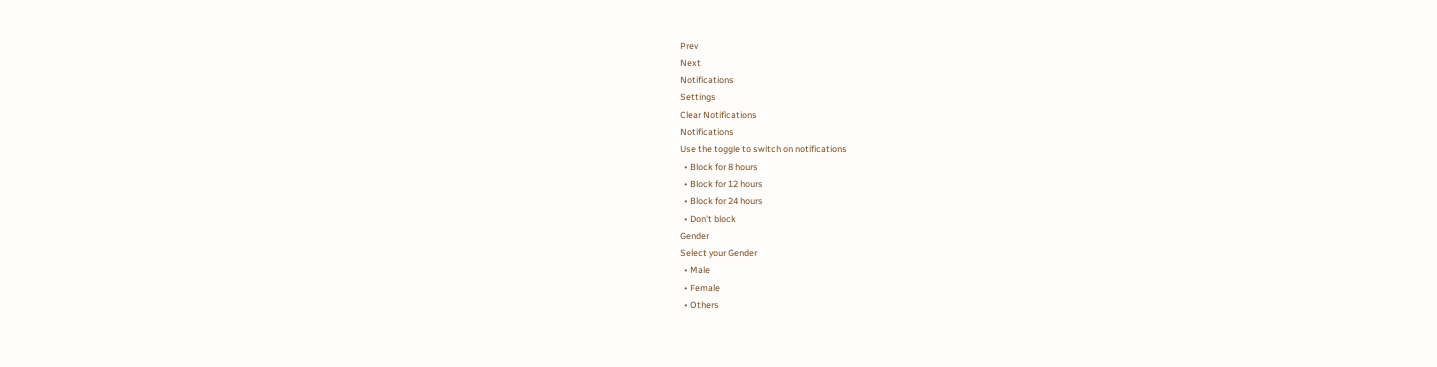Prev
Next
Notifications
Settings
Clear Notifications
Notifications
Use the toggle to switch on notifications
  • Block for 8 hours
  • Block for 12 hours
  • Block for 24 hours
  • Don't block
Gender
Select your Gender
  • Male
  • Female
  • Others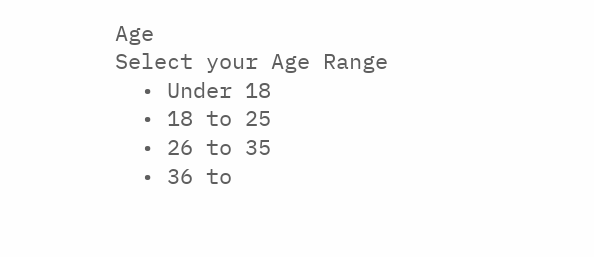Age
Select your Age Range
  • Under 18
  • 18 to 25
  • 26 to 35
  • 36 to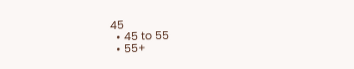45
  • 45 to 55
  • 55+